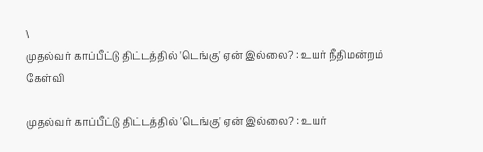\
முதல்வர் காப்பீட்டு திட்டத்தில் 'டெங்கு' ஏன் இல்லை? : உயர் நீதிமன்றம் கேள்வி

முதல்வர் காப்பீட்டு திட்டத்தில் 'டெங்கு' ஏன் இல்லை? : உயர்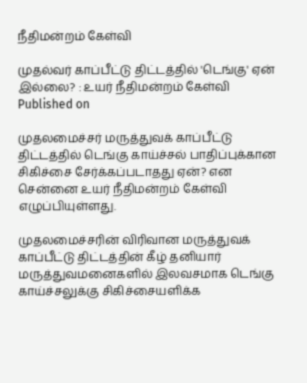நீதிமன்றம் கேள்வி

முதல்வர் காப்பீட்டு திட்டத்தில் 'டெங்கு' ஏன் இல்லை? : உயர் நீதிமன்றம் கேள்வி
Published on

முதலமைச்சர் மருத்துவக் காப்பீட்டு திட்டத்தில் டெங்கு காய்ச்சல் பாதிப்புக்கான சிகிச்சை சேர்க்கப்படாதது ஏன்? என சென்னை உயர் நீதிமன்றம் கேள்வி எழுப்பியுள்ளது.

முதலமைச்சரின் விரிவான மருத்துவக் காப்பீட்டு திட்டத்தின் கீழ் தனியார் மருத்துவமனைகளில் இலவசமாக டெங்கு காய்ச்சலுக்கு சிகிச்சையளிக்க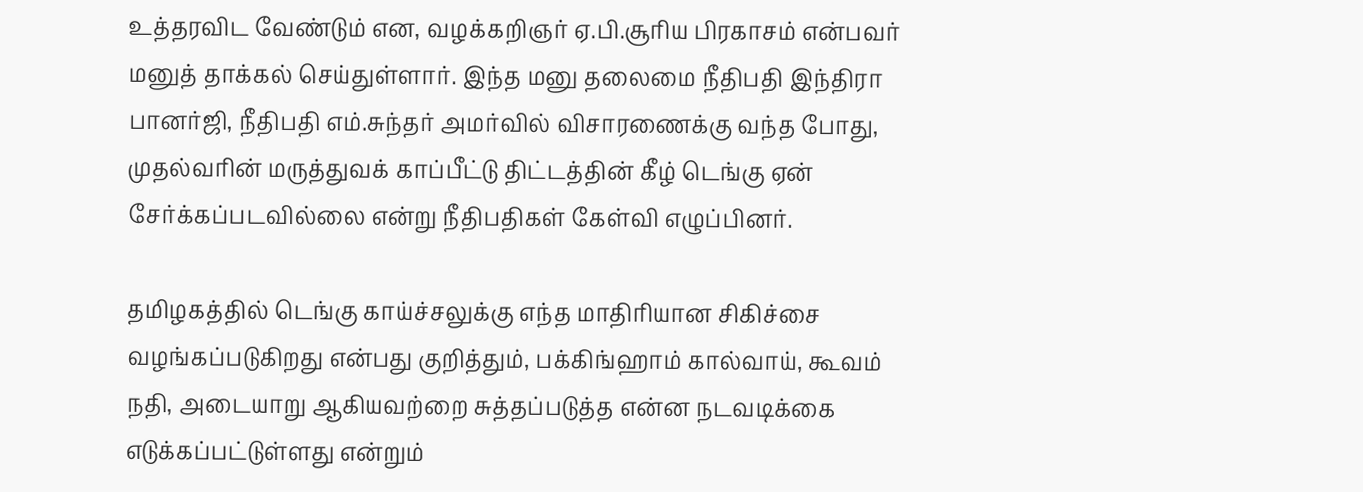உத்தரவிட வேண்டும் என, வழக்கறிஞர் ஏ.பி.சூரிய பிரகாசம் என்பவர் மனுத் தாக்கல் செய்துள்ளார். இந்த மனு தலைமை நீதிபதி இந்திரா பானர்ஜி, நீதிபதி எம்.சுந்தர் அமர்வில் விசாரணைக்கு வந்த போது, முதல்வரின் மருத்துவக் காப்பீட்டு திட்டத்தின் கீழ் டெங்கு ஏன் சேர்க்கப்படவில்லை என்று நீதிபதிகள் கேள்வி எழுப்பினர்.

தமிழகத்தில் டெங்கு காய்ச்சலுக்கு எந்த மாதிரியான சிகிச்சை வழங்கப்படுகிறது என்பது குறித்தும், பக்கிங்ஹாம் கால்வாய், கூவம் நதி, அடையாறு ஆகியவற்றை சுத்தப்படுத்த என்ன நடவடிக்கை எடுக்கப்பட்டுள்ளது என்றும்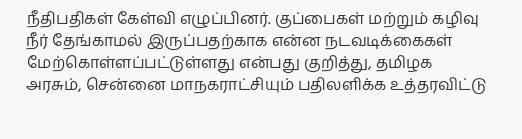நீதிபதிகள் கேள்வி எழுப்பினர். குப்பைகள் மற்றும் கழிவு நீர் தேங்காமல் இருப்பதற்காக என்ன நடவடிக்கைகள் மேற்கொள்ளப்பட்டுள்ளது என்பது குறித்து, தமிழக அரசும், சென்னை மாநகராட்சியும் பதிலளிக்க உத்தரவிட்டு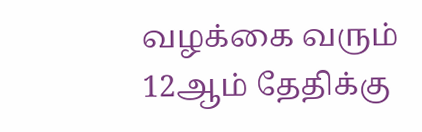வழக்கை வரும் 12ஆம் தேதிக்கு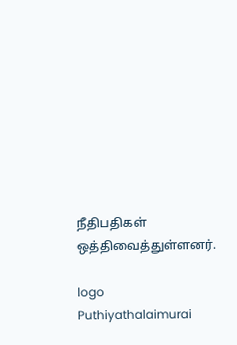நீதிபதிகள் ஒத்திவைத்துள்ளனர்.

logo
Puthiyathalaimurai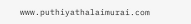www.puthiyathalaimurai.com